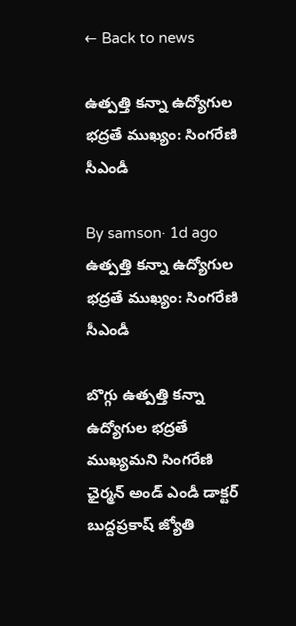← Back to news

ఉత్పత్తి కన్నా ఉద్యోగుల భద్రతే ముఖ్యం: సింగరేణి సీఎండీ

By samson· 1d ago
ఉత్పత్తి కన్నా ఉద్యోగుల భద్రతే ముఖ్యం: సింగరేణి సీఎండీ

బొగ్గు ఉత్పత్తి కన్నా ఉద్యోగుల భద్రతే ముఖ్యమని సింగరేణి ఛైర్మన్ అండ్ ఎండీ డాక్టర్ బుద్దప్రకాష్ జ్యోతి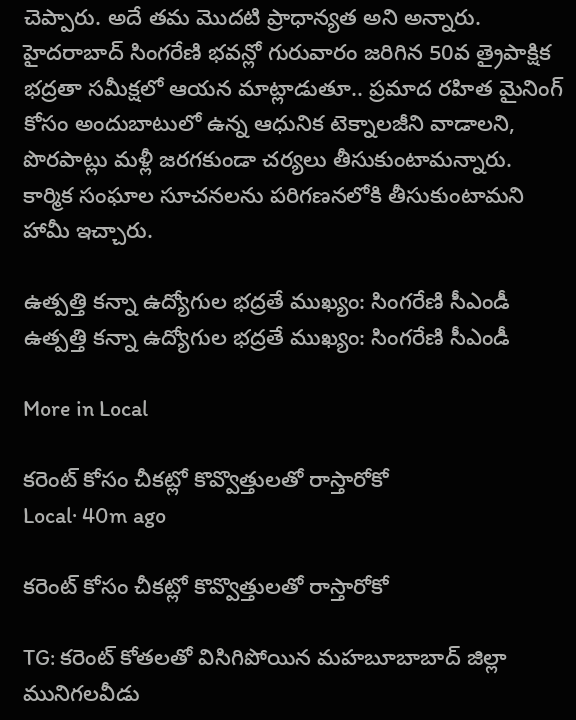చెప్పారు. అదే తమ మొదటి ప్రాధాన్యత అని అన్నారు. హైదరాబాద్ సింగరేణి భవన్లో గురువారం జరిగిన 50వ త్రైపాక్షిక భద్రతా సమీక్షలో ఆయన మాట్లాడుతూ.. ప్రమాద రహిత మైనింగ్ కోసం అందుబాటులో ఉన్న ఆధునిక టెక్నాలజీని వాడాలని, పొరపాట్లు మళ్లీ జరగకుండా చర్యలు తీసుకుంటామన్నారు. కార్మిక సంఘాల సూచనలను పరిగణనలోకి తీసుకుంటామని హామీ ఇచ్చారు.

ఉత్పత్తి కన్నా ఉద్యోగుల భద్రతే ముఖ్యం: సింగరేణి సీఎండీ
ఉత్పత్తి కన్నా ఉద్యోగుల భద్రతే ముఖ్యం: సింగరేణి సీఎండీ

More in Local

కరెంట్ కోసం చీకట్లో కొవ్వొత్తులతో రాస్తారోకో
Local· 40m ago

కరెంట్ కోసం చీకట్లో కొవ్వొత్తులతో రాస్తారోకో

TG: కరెంట్ కోతలతో విసిగిపోయిన మహబూబాబాద్ జిల్లా మునిగలవీడు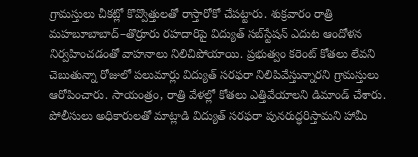గ్రామస్తులు చీకట్లో కొవ్వొత్తులతో రాస్తారోకో చేపట్టారు. శుక్రవారం రాత్రి మహబూబాబాద్–తొర్రూరు రహదారిపై విద్యుత్ సబ్‌స్టేషన్ ఎదుట ఆందోళన నిర్వహించడంతో వాహనాలు నిలిచిపోయాయి. ప్రభుత్వం కరెంట్ కోతలు లేవని చెబుతున్నా రోజులో పలుమార్లు విద్యుత్ సరఫరా నిలిపివేస్తున్నారని గ్రామస్తులు ఆరోపించారు. సాయంత్రం, రాత్రి వేళల్లో కోతలు ఎత్తివేయాలని డిమాండ్ చేశారు. పోలీసులు అధికారులతో మాట్లాడి విద్యుత్ సరఫరా పునరుద్ధరిస్తామని హామీ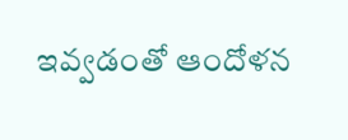ఇవ్వడంతో ఆందోళన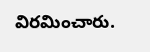విరమించారు.